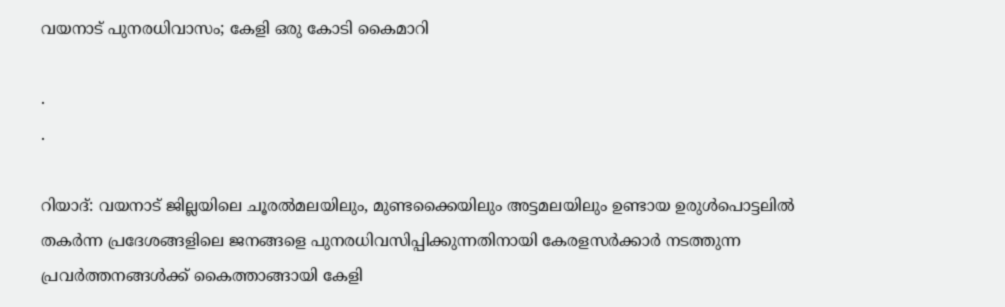വയനാട് പുനരധിവാസം; കേളി ഒരു കോടി കൈമാറി

.
.

റിയാദ്: വയനാട് ജില്ലയിലെ ചൂരല്‍മലയിലും, മുണ്ടക്കൈയിലും അട്ടമലയിലും ഉണ്ടായ ഉരുള്‍പൊട്ടലില്‍ തകര്‍ന്ന പ്രദേശങ്ങളിലെ ജനങ്ങളെ പുനരധിവസിപ്പിക്കുന്നതിനായി കേരളസര്‍ക്കാര്‍ നടത്തുന്ന പ്രവര്‍ത്തനങ്ങള്‍ക്ക് കൈത്താങ്ങായി കേളി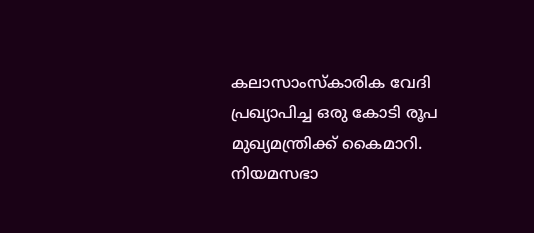കലാസാംസ്‌കാരിക വേദി പ്രഖ്യാപിച്ച ഒരു കോടി രൂപ മുഖ്യമന്ത്രിക്ക് കൈമാറി. നിയമസഭാ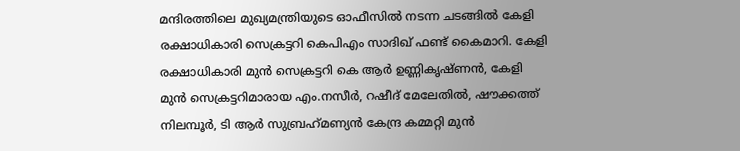മന്ദിരത്തിലെ മുഖ്യമന്ത്രിയുടെ ഓഫീസില്‍ നടന്ന ചടങ്ങില്‍ കേളി രക്ഷാധികാരി സെക്രട്ടറി കെപിഎം സാദിഖ് ഫണ്ട് കൈമാറി. കേളി രക്ഷാധികാരി മുന്‍ സെക്രട്ടറി കെ ആര്‍ ഉണ്ണികൃഷ്ണന്‍, കേളി മുന്‍ സെക്രട്ടറിമാരായ എം.നസീര്‍, റഷീദ് മേലേതില്‍, ഷൗക്കത്ത് നിലമ്പൂര്‍, ടി ആര്‍ സുബ്രഹ്‌മണ്യന്‍ കേന്ദ്ര കമ്മറ്റി മുന്‍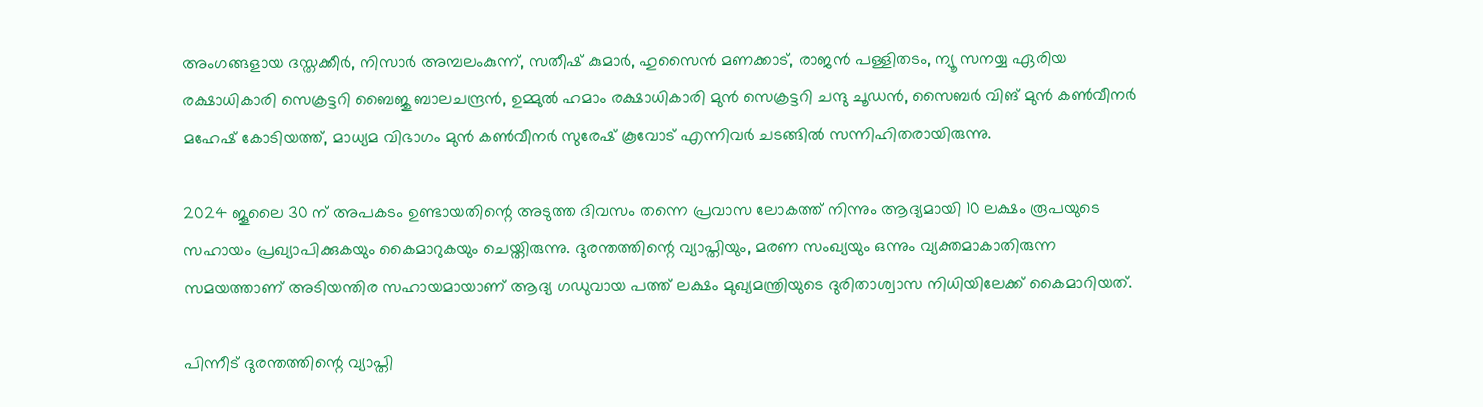അംഗങ്ങളായ ദസ്തക്കീര്‍, നിസാര്‍ അമ്പലംകുന്ന്, സതീഷ് കുമാര്‍, ഹുസൈന്‍ മണക്കാട്, രാജന്‍ പള്ളിതടം, ന്യൂ സനയ്യ ഏരിയ രക്ഷാധികാരി സെക്രട്ടറി ബൈജു ബാലചന്ദ്രന്‍, ഉമ്മുല്‍ ഹമാം രക്ഷാധികാരി മുന്‍ സെക്രട്ടറി ചന്ദു ചൂഡന്‍, സൈബര്‍ വിങ് മുന്‍ കണ്‍വീനര്‍ മഹേഷ് കോടിയത്ത്, മാധ്യമ വിഭാഗം മുന്‍ കണ്‍വീനര്‍ സുരേഷ് കൂവോട് എന്നിവര്‍ ചടങ്ങില്‍ സന്നിഹിതരായിരുന്നു.

2024 ജൂലൈ 30 ന് അപകടം ഉണ്ടായതിന്റെ അടുത്ത ദിവസം തന്നെ പ്രവാസ ലോകത്ത് നിന്നും ആദ്യമായി 10 ലക്ഷം രൂപയുടെ സഹായം പ്രഖ്യാപിക്കുകയും കൈമാറുകയും ചെയ്തിരുന്നു. ദുരന്തത്തിന്റെ വ്യാപ്തിയും, മരണ സംഖ്യയും ഒന്നും വ്യക്തമാകാതിരുന്ന സമയത്താണ് അടിയന്തിര സഹായമായാണ് ആദ്യ ഗഡുവായ പത്ത് ലക്ഷം മുഖ്യമന്ത്രിയുടെ ദുരിതാശ്വാസ നിധിയിലേക്ക് കൈമാറിയത്.

പിന്നീട് ദുരന്തത്തിന്റെ വ്യാപ്തി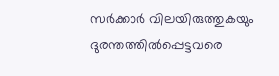സര്‍ക്കാര്‍ വിലയിരുത്തുകയും ദുരന്തത്തില്‍പ്പെട്ടവരെ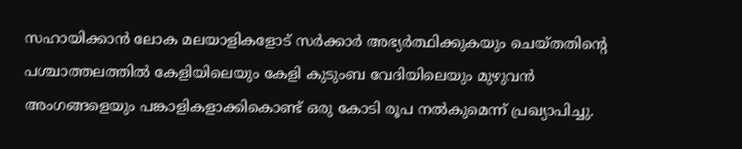സഹായിക്കാന്‍ ലോക മലയാളികളോട് സര്‍ക്കാര്‍ അഭ്യര്‍ത്ഥിക്കുകയും ചെയ്തതിന്റെ പശ്ചാത്തലത്തില്‍ കേളിയിലെയും കേളി കുടുംബ വേദിയിലെയും മുഴുവന്‍ അംഗങ്ങളെയും പങ്കാളികളാക്കികൊണ്ട് ഒരു കോടി രൂപ നല്‍കുമെന്ന് പ്രഖ്യാപിച്ചു.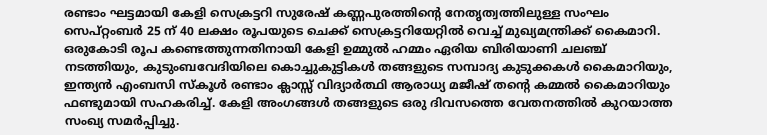രണ്ടാം ഘട്ടമായി കേളി സെക്രട്ടറി സുരേഷ് കണ്ണപുരത്തിന്റെ നേതൃത്വത്തിലുള്ള സംഘം സെപ്റ്റംബര്‍ 25 ന് 40 ലക്ഷം രൂപയുടെ ചെക്ക് സെക്രട്ടറിയേറ്റില്‍ വെച്ച് മുഖ്യമന്ത്രിക്ക് കൈമാറി.
ഒരുകോടി രൂപ കണ്ടെത്തുന്നതിനായി കേളി ഉമ്മുല്‍ ഹമ്മം ഏരിയ ബിരിയാണി ചലഞ്ച് നടത്തിയും, കുടുംബവേദിയിലെ കൊച്ചുകുട്ടികള്‍ തങ്ങളുടെ സമ്പാദ്യ കുടുക്കകള്‍ കൈമാറിയും, ഇന്ത്യന്‍ എംബസി സ്‌കൂള്‍ രണ്ടാം ക്ലാസ്സ് വിദ്യാര്‍ത്ഥി ആരാധ്യ മജീഷ് തന്റെ കമ്മല്‍ കൈമാറിയും ഫണ്ടുമായി സഹകരിച്ച്. കേളി അംഗങ്ങള്‍ തങ്ങളുടെ ഒരു ദിവസത്തെ വേതനത്തില്‍ കുറയാത്ത സംഖ്യ സമര്‍പ്പിച്ചു.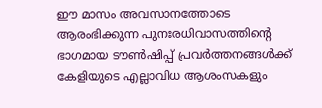ഈ മാസം അവസാനത്തോടെ ആരംഭിക്കുന്ന പുനഃരധിവാസത്തിന്റെ ഭാഗമായ ടൗണ്‍ഷിപ്പ് പ്രവര്‍ത്തനങ്ങള്‍ക്ക് കേളിയുടെ എല്ലാവിധ ആശംസകളും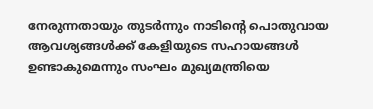നേരുന്നതായും തുടര്‍ന്നും നാടിന്റെ പൊതുവായ ആവശ്യങ്ങള്‍ക്ക് കേളിയുടെ സഹായങ്ങള്‍ ഉണ്ടാകുമെന്നും സംഘം മുഖ്യമന്ത്രിയെ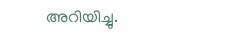അറിയിച്ചു.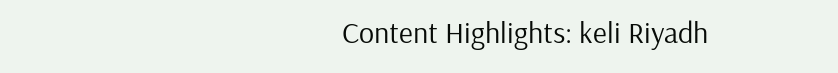Content Highlights: keli Riyadh